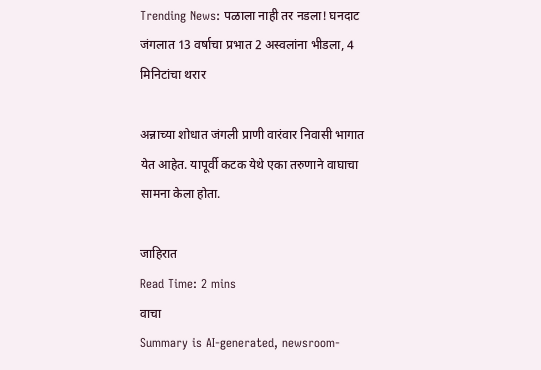Trending News: पळाला नाही तर नडला! घनदाट जंगलात 13 वर्षाचा प्रभात 2 अस्वलांना भीडला, 4 मिनिटांचा थरार

अन्नाच्या शोधात जंगली प्राणी वारंवार निवासी भागात येत आहेत. यापूर्वी कटक येथे एका तरुणाने वाघाचा सामना केला होता.

जाहिरात
Read Time: 2 mins
वाचा
Summary is AI-generated, newsroom-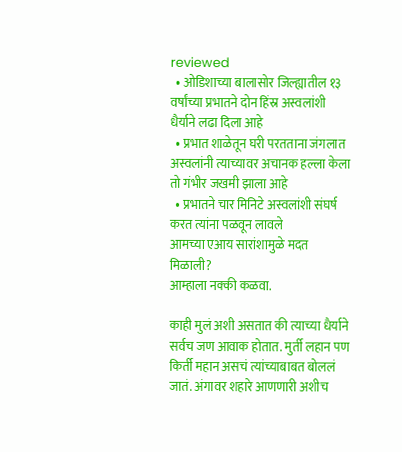reviewed
  • ओडिशाच्या बालासोर जिल्ह्यातील १३ वर्षांच्या प्रभातने दोन हिंस्र अस्वलांशी धैर्याने लढा दिला आहे
  • प्रभात शाळेतून घरी परतताना जंगलात अस्वलांनी त्याच्यावर अचानक हल्ला केला तो गंभीर जखमी झाला आहे
  • प्रभातने चार मिनिटे अस्वलांशी संघर्ष करत त्यांना पळवून लावले
आमच्या एआय सारांशामुळे मदत मिळाली?
आम्हाला नक्की कळवा.

काही मुलं अशी असतात की त्याच्या धैर्याने सर्वच जण आवाक होतात. मुर्ती लहान पण किर्ती महान असचं त्यांच्याबाबत बोललं जातं. अंगावर शहारे आणणारी अशीच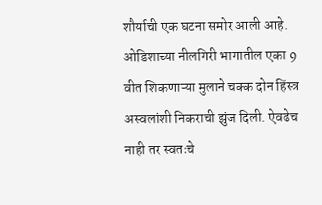शौर्याची एक घटना समोर आली आहे. ओडिशाच्या नीलगिरी भागातील एका 9 वीत शिकणाऱ्या मुलाने चक्क दोन हिंस्त्र अस्वलांशी निकराची झुंज दिली. ऐवढेच नाही तर स्वतःचे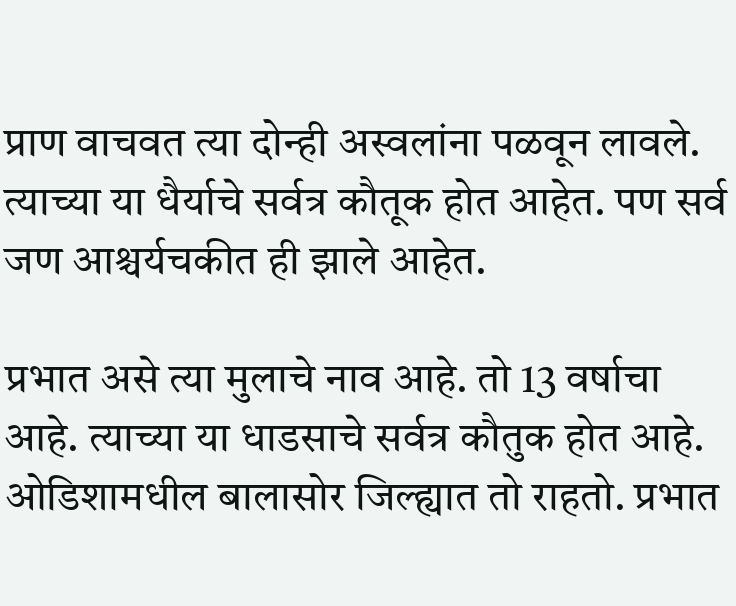प्राण वाचवत त्या दोन्ही अस्वलांना पळवून लावले. त्याच्या या धैर्याचे सर्वत्र कौतूक होत आहेत. पण सर्व जण आश्चर्यचकीत ही झाले आहेत.

प्रभात असे त्या मुलाचे नाव आहे. तो 13 वर्षाचा आहे. त्याच्या या धाडसाचे सर्वत्र कौतुक होत आहे. ओडिशामधील बालासोर जिल्ह्यात तो राहतो. प्रभात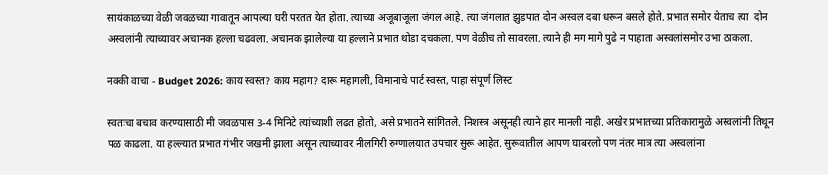सायंकाळच्या वेळी जवळच्या गावातून आपल्या घरी परतत येत होता. त्याच्या अजूबाजूला जंगल आहे. त्या जंगलात झुडपात दोन अस्वल दबा धरून बसले होते. प्रभात समोर येताच त्या  दोन अस्वलांनी त्याच्यावर अचानक हल्ला चढवला. अचानक झालेल्या या हल्लाने प्रभात थोडा दचकला. पण वेळीच तो सावरला. त्याने ही मग मागे पुढे न पाहाता अस्वलांसमोर उभा ठाकला.

नक्की वाचा - Budget 2026: काय स्वस्त? काय महाग? दारू महागली, विमानाचे पार्ट स्वस्त, पाहा संपूर्ण लिस्ट

स्वतःचा बचाव करण्यासाठी मी जवळपास 3-4 मिनिटे त्यांच्याशी लढत होतो, असे प्रभातने सांगितले. निशस्त्र असूनही त्याने हार मानली नाही. अखेर प्रभातच्या प्रतिकारामुळे अस्वलांनी तिथून पळ काढला. या हल्ल्यात प्रभात गंभीर जखमी झाला असून त्याच्यावर नीलगिरी रुग्णालयात उपचार सुरू आहेत. सुरूवातील आपण घाबरलो पण नंतर मात्र त्या अस्वलांना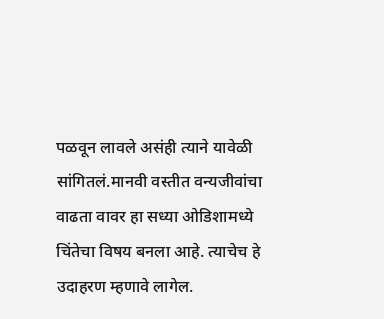पळवून लावले असंही त्याने यावेळी सांगितलं.मानवी वस्तीत वन्यजीवांचा वाढता वावर हा सध्या ओडिशामध्ये चिंतेचा विषय बनला आहे. त्याचेच हे उदाहरण म्हणावे लागेल.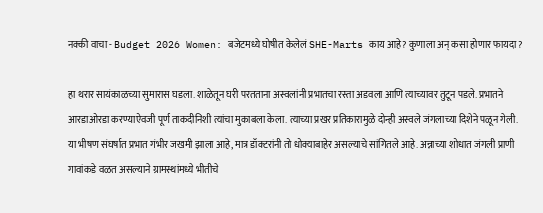नक्की वाचा - Budget 2026 Women: बजेटमध्ये घोषीत केलेलं SHE-Marts काय आहे? कुणाला अन् कसा होणार फायदा?

हा थरार सायंकाळच्या सुमारास घडला. शाळेतून घरी परतताना अस्वलांनी प्रभातचा रस्ता अडवला आणि त्याच्यावर तुटून पडले. प्रभातने आरडाओरडा करण्याऐवजी पूर्ण ताकदीनिशी त्यांचा मुकाबला केला. त्याच्या प्रखर प्रतिकारामुळे दोन्ही अस्वले जंगलाच्या दिशेने पळून गेली. या भीषण संघर्षात प्रभात गंभीर जखमी झाला आहे, मात्र डॉक्टरांनी तो धोक्याबाहेर असल्याचे सांगितले आहे. अन्नाच्या शोधात जंगली प्राणी गावांकडे वळत असल्याने ग्रामस्थांमध्ये भीतीचे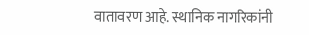वातावरण आहे. स्थानिक नागरिकांनी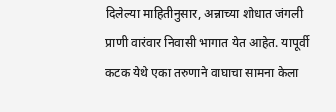दिलेल्या माहितीनुसार, अन्नाच्या शोधात जंगली प्राणी वारंवार निवासी भागात येत आहेत. यापूर्वी कटक येथे एका तरुणाने वाघाचा सामना केला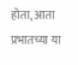होता, आता प्रभातच्या या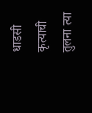धाडसी कृत्याची तुलना त्या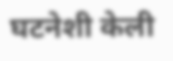घटनेशी केली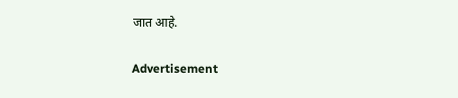जात आहे.

Advertisement